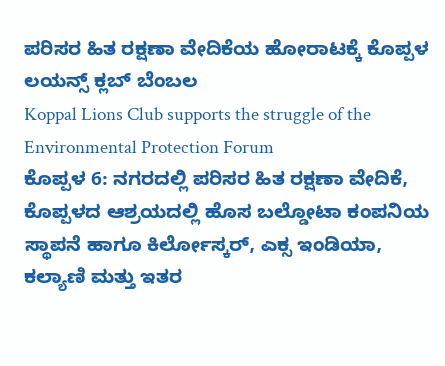ಪರಿಸರ ಹಿತ ರಕ್ಷಣಾ ವೇದಿಕೆಯ ಹೋರಾಟಕ್ಕೆ ಕೊಪ್ಪಳ ಲಯನ್ಸ್ ಕ್ಲಬ್ ಬೆಂಬಲ
Koppal Lions Club supports the struggle of the Environmental Protection Forum
ಕೊಪ್ಪಳ 6: ನಗರದಲ್ಲಿ ಪರಿಸರ ಹಿತ ರಕ್ಷಣಾ ವೇದಿಕೆ, ಕೊಪ್ಪಳದ ಆಶ್ರಯದಲ್ಲಿ ಹೊಸ ಬಲ್ಡೋಟಾ ಕಂಪನಿಯ ಸ್ಥಾಪನೆ ಹಾಗೂ ಕಿರ್ಲೋಸ್ಕರ್, ಎಕ್ಸ ಇಂಡಿಯಾ, ಕಲ್ಯಾಣಿ ಮತ್ತು ಇತರ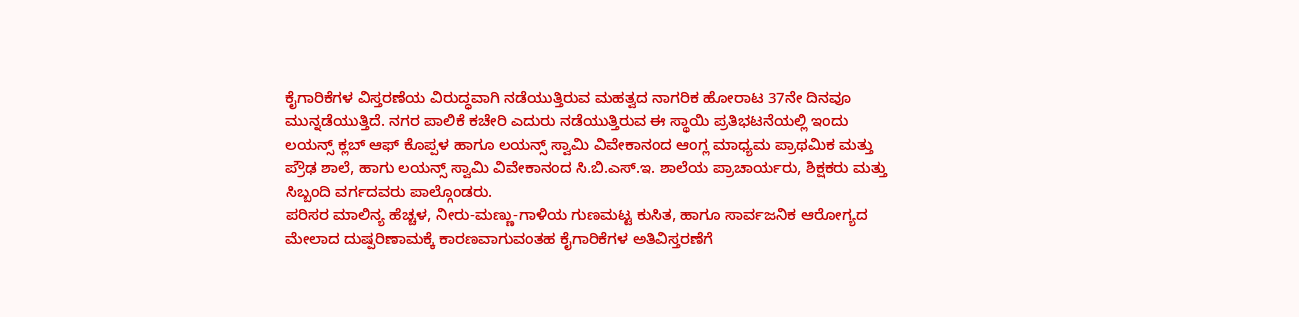ಕೈಗಾರಿಕೆಗಳ ವಿಸ್ತರಣೆಯ ವಿರುದ್ಧವಾಗಿ ನಡೆಯುತ್ತಿರುವ ಮಹತ್ವದ ನಾಗರಿಕ ಹೋರಾಟ 37ನೇ ದಿನವೂ ಮುನ್ನಡೆಯುತ್ತಿದೆ. ನಗರ ಪಾಲಿಕೆ ಕಚೇರಿ ಎದುರು ನಡೆಯುತ್ತಿರುವ ಈ ಸ್ಥಾಯಿ ಪ್ರತಿಭಟನೆಯಲ್ಲಿ ಇಂದು ಲಯನ್ಸ್ ಕ್ಲಬ್ ಆಫ್ ಕೊಪ್ಪಳ ಹಾಗೂ ಲಯನ್ಸ್ ಸ್ವಾಮಿ ವಿವೇಕಾನಂದ ಆಂಗ್ಲ ಮಾಧ್ಯಮ ಪ್ರಾಥಮಿಕ ಮತ್ತು ಪ್ರೌಢ ಶಾಲೆ, ಹಾಗು ಲಯನ್ಸ್ ಸ್ವಾಮಿ ವಿವೇಕಾನಂದ ಸಿ.ಬಿ.ಎಸ್.ಇ. ಶಾಲೆಯ ಪ್ರಾಚಾರ್ಯರು, ಶಿಕ್ಷಕರು ಮತ್ತು ಸಿಬ್ಬಂದಿ ವರ್ಗದವರು ಪಾಲ್ಗೊಂಡರು.
ಪರಿಸರ ಮಾಲಿನ್ಯ ಹೆಚ್ಚಳ, ನೀರು-ಮಣ್ಣು-ಗಾಳಿಯ ಗುಣಮಟ್ಟ ಕುಸಿತ, ಹಾಗೂ ಸಾರ್ವಜನಿಕ ಆರೋಗ್ಯದ ಮೇಲಾದ ದುಷ್ಪರಿಣಾಮಕ್ಕೆ ಕಾರಣವಾಗುವಂತಹ ಕೈಗಾರಿಕೆಗಳ ಅತಿವಿಸ್ತರಣೆಗೆ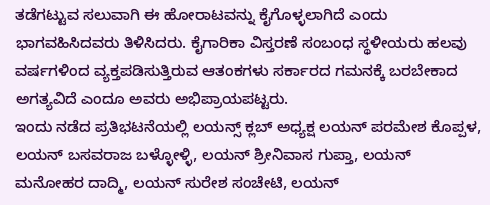ತಡೆಗಟ್ಟುವ ಸಲುವಾಗಿ ಈ ಹೋರಾಟವನ್ನು ಕೈಗೊಳ್ಳಲಾಗಿದೆ ಎಂದು ಭಾಗವಹಿಸಿದವರು ತಿಳಿಸಿದರು. ಕೈಗಾರಿಕಾ ವಿಸ್ತರಣೆ ಸಂಬಂಧ ಸ್ಥಳೀಯರು ಹಲವು ವರ್ಷಗಳಿಂದ ವ್ಯಕ್ತಪಡಿಸುತ್ತಿರುವ ಆತಂಕಗಳು ಸರ್ಕಾರದ ಗಮನಕ್ಕೆ ಬರಬೇಕಾದ ಅಗತ್ಯವಿದೆ ಎಂದೂ ಅವರು ಅಭಿಪ್ರಾಯಪಟ್ಟರು.
ಇಂದು ನಡೆದ ಪ್ರತಿಭಟನೆಯಲ್ಲಿ ಲಯನ್ಸ್ ಕ್ಲಬ್ ಅಧ್ಯಕ್ಷ ಲಯನ್ ಪರಮೇಶ ಕೊಪ್ಪಳ, ಲಯನ್ ಬಸವರಾಜ ಬಳ್ಳೋಳ್ಳಿ, ಲಯನ್ ಶ್ರೀನಿವಾಸ ಗುಪ್ತಾ, ಲಯನ್ ಮನೋಹರ ದಾದ್ಮಿ, ಲಯನ್ ಸುರೇಶ ಸಂಚೇಟಿ, ಲಯನ್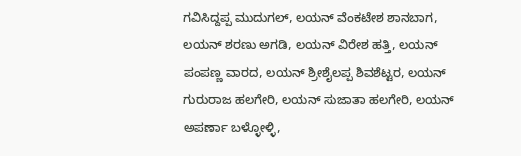ಗವಿಸಿದ್ದಪ್ಪ ಮುದುಗಲ್, ಲಯನ್ ವೆಂಕಟೇಶ ಶಾನಬಾಗ, ಲಯನ್ ಶರಣು ಅಗಡಿ, ಲಯನ್ ವಿರೇಶ ಹತ್ತಿ, ಲಯನ್ ಪಂಪಣ್ಣ ವಾರದ, ಲಯನ್ ಶ್ರೀಶೈಲಪ್ಪ ಶಿವಶೆಟ್ಟರ, ಲಯನ್ ಗುರುರಾಜ ಹಲಗೇರಿ, ಲಯನ್ ಸುಜಾತಾ ಹಲಗೇರಿ, ಲಯನ್ ಅಪರ್ಣಾ ಬಳ್ಳೋಳ್ಳಿ,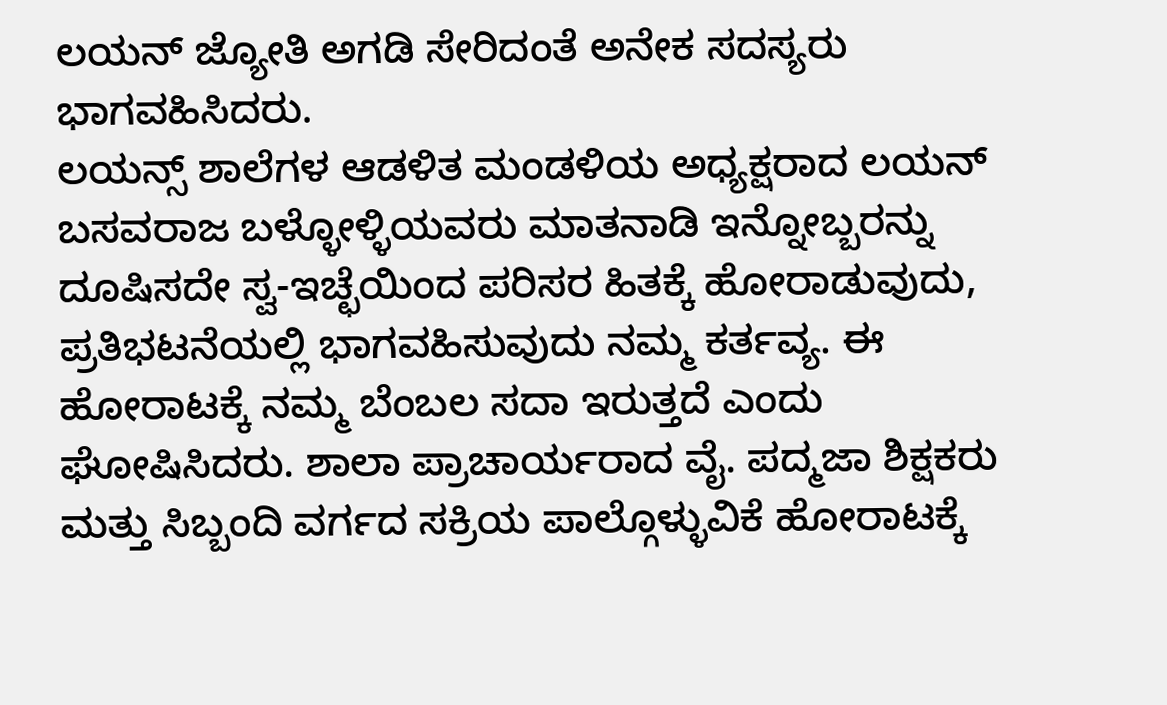ಲಯನ್ ಜ್ಯೋತಿ ಅಗಡಿ ಸೇರಿದಂತೆ ಅನೇಕ ಸದಸ್ಯರು ಭಾಗವಹಿಸಿದರು.
ಲಯನ್ಸ್ ಶಾಲೆಗಳ ಆಡಳಿತ ಮಂಡಳಿಯ ಅಧ್ಯಕ್ಷರಾದ ಲಯನ್ ಬಸವರಾಜ ಬಳ್ಳೋಳ್ಳಿಯವರು ಮಾತನಾಡಿ ಇನ್ನೋಬ್ಬರನ್ನು ದೂಷಿಸದೇ ಸ್ವ-ಇಚ್ಛೆಯಿಂದ ಪರಿಸರ ಹಿತಕ್ಕೆ ಹೋರಾಡುವುದು, ಪ್ರತಿಭಟನೆಯಲ್ಲಿ ಭಾಗವಹಿಸುವುದು ನಮ್ಮ ಕರ್ತವ್ಯ. ಈ ಹೋರಾಟಕ್ಕೆ ನಮ್ಮ ಬೆಂಬಲ ಸದಾ ಇರುತ್ತದೆ ಎಂದು ಘೋಷಿಸಿದರು. ಶಾಲಾ ಪ್ರಾಚಾರ್ಯರಾದ ವೈ. ಪದ್ಮಜಾ ಶಿಕ್ಷಕರು ಮತ್ತು ಸಿಬ್ಬಂದಿ ವರ್ಗದ ಸಕ್ರಿಯ ಪಾಲ್ಗೊಳ್ಳುವಿಕೆ ಹೋರಾಟಕ್ಕೆ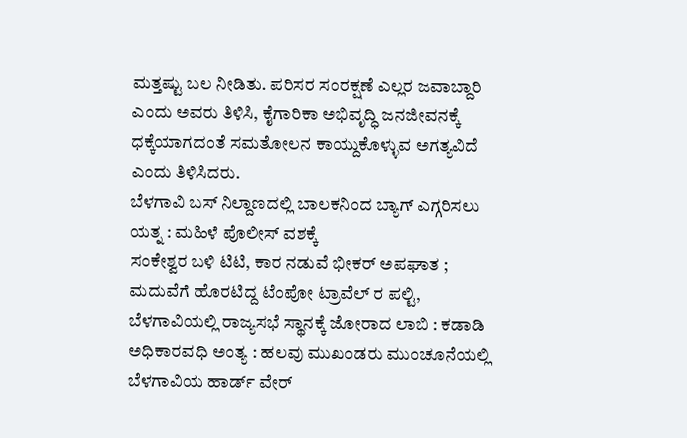ಮತ್ತಷ್ಟು ಬಲ ನೀಡಿತು. ಪರಿಸರ ಸಂರಕ್ಷಣೆ ಎಲ್ಲರ ಜವಾಬ್ದಾರಿ ಎಂದು ಅವರು ತಿಳಿಸಿ, ಕೈಗಾರಿಕಾ ಅಭಿವೃದ್ಧಿ ಜನಜೀವನಕ್ಕೆ ಧಕ್ಕೆಯಾಗದಂತೆ ಸಮತೋಲನ ಕಾಯ್ದುಕೊಳ್ಳುವ ಅಗತ್ಯವಿದೆ ಎಂದು ತಿಳಿಸಿದರು.
ಬೆಳಗಾವಿ ಬಸ್ ನಿಲ್ದಾಣದಲ್ಲಿ ಬಾಲಕನಿಂದ ಬ್ಯಾಗ್ ಎಗ್ಗರಿಸಲು ಯತ್ನ : ಮಹಿಳೆ ಪೊಲೀಸ್ ವಶಕ್ಕೆ
ಸಂಕೇಶ್ವರ ಬಳಿ ಟಿಟಿ, ಕಾರ ನಡುವೆ ಭೀಕರ್ ಅಪಘಾತ ; ಮದುವೆಗೆ ಹೊರಟಿದ್ದ ಟೆಂಪೋ ಟ್ರಾವೆಲ್ ರ ಪಲ್ಟಿ,
ಬೆಳಗಾವಿಯಲ್ಲಿ ರಾಜ್ಯಸಭೆ ಸ್ಥಾನಕ್ಕೆ ಜೋರಾದ ಲಾಬಿ : ಕಡಾಡಿ ಅಧಿಕಾರವಧಿ ಅಂತ್ಯ : ಹಲವು ಮುಖಂಡರು ಮುಂಚೂನೆಯಲ್ಲಿ
ಬೆಳಗಾವಿಯ ಹಾರ್ಡ್ ವೇರ್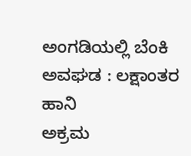ಅಂಗಡಿಯಲ್ಲಿ ಬೆಂಕಿ ಅವಘಡ : ಲಕ್ಷಾಂತರ ಹಾನಿ
ಅಕ್ರಮ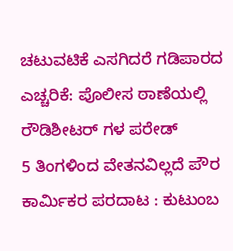ಚಟುವಟಿಕೆ ಎಸಗಿದರೆ ಗಡಿಪಾರದ ಎಚ್ಚರಿಕೆ: ಪೊಲೀಸ ಠಾಣೆಯಲ್ಲಿ ರೌಡಿಶೀಟರ್ ಗಳ ಪರೇಡ್
5 ತಿಂಗಳಿಂದ ವೇತನವಿಲ್ಲದೆ ಪೌರ ಕಾರ್ಮಿಕರ ಪರದಾಟ : ಕುಟುಂಬ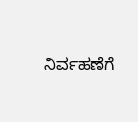ನಿರ್ವಹಣೆಗೆ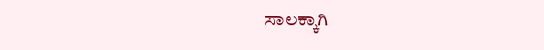ಸಾಲಕ್ಕಾಗಿ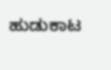ಹುಡುಕಾಟ